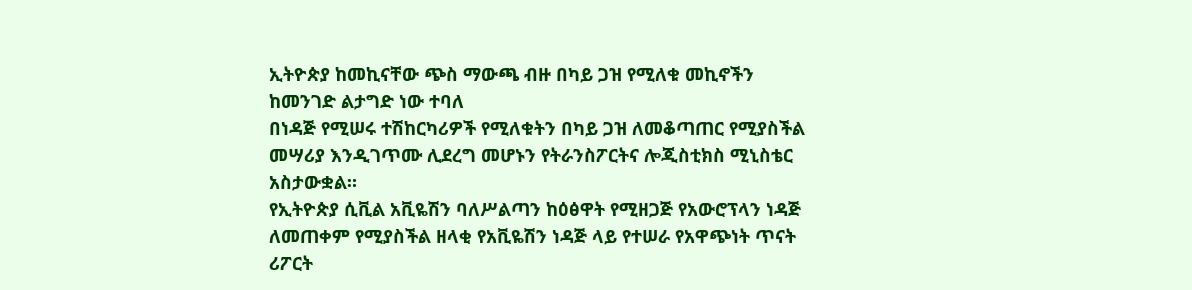ኢትዮጵያ ከመኪናቸው ጭስ ማውጫ ብዙ በካይ ጋዝ የሚለቁ መኪኖችን ከመንገድ ልታግድ ነው ተባለ
በነዳጅ የሚሠሩ ተሽከርካሪዎች የሚለቁትን በካይ ጋዝ ለመቆጣጠር የሚያስችል መሣሪያ እንዲገጥሙ ሊደረግ መሆኑን የትራንስፖርትና ሎጂስቲክስ ሚኒስቴር አስታውቋል።
የኢትዮጵያ ሲቪል አቪዬሽን ባለሥልጣን ከዕፅዋት የሚዘጋጅ የአውሮፕላን ነዳጅ ለመጠቀም የሚያስችል ዘላቂ የአቪዬሽን ነዳጅ ላይ የተሠራ የአዋጭነት ጥናት ሪፖርት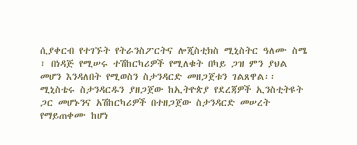ሲያቀርብ የተገኙት የትራንስፖርትና ሎጂስቲክስ ሚኒስትር ዓለሙ ስሜ ፣ በነዳጅ የሚሠሩ ተሽከርካሪዎች የሚለቁት በካይ ጋዝ ምን ያህል መሆን እንዳለበት የሚወስን ስታንዳርድ መዘጋጀቱን ገልጸዋል፡፡
ሚኒስቴሩ ስታንዳርዱን ያዘጋጀው ከኢትዮጵያ የደረጃዎች ኢንስቲትዩት ጋር መሆኑንና አሽከርካሪዎች በተዘጋጀው ስታንዳርድ መሠረት የማይጠቀሙ ከሆነ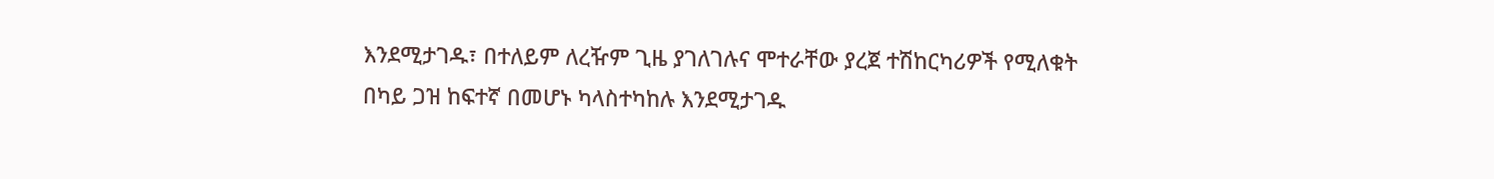እንደሚታገዱ፣ በተለይም ለረዥም ጊዜ ያገለገሉና ሞተራቸው ያረጀ ተሽከርካሪዎች የሚለቁት በካይ ጋዝ ከፍተኛ በመሆኑ ካላስተካከሉ እንደሚታገዱ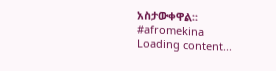አስታውቀዋል፡፡
#afromekina
Loading content...